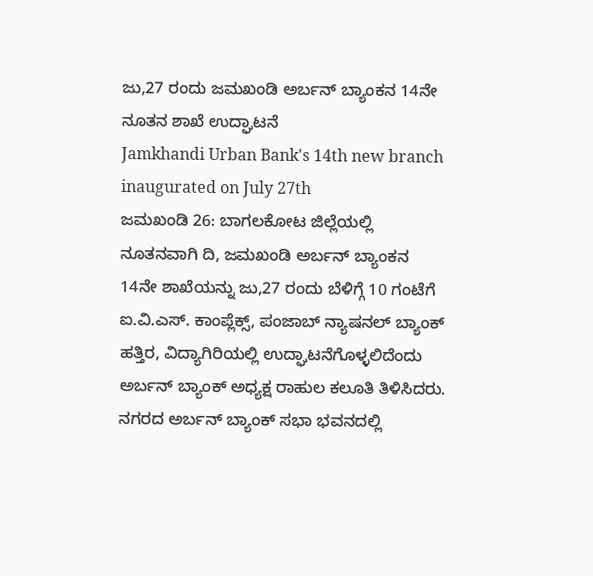ಜು,27 ರಂದು ಜಮಖಂಡಿ ಅರ್ಬನ್ ಬ್ಯಾಂಕನ 14ನೇ ನೂತನ ಶಾಖೆ ಉದ್ಘಾಟನೆ
Jamkhandi Urban Bank's 14th new branch inaugurated on July 27th
ಜಮಖಂಡಿ 26: ಬಾಗಲಕೋಟ ಜಿಲ್ಲೆಯಲ್ಲಿ ನೂತನವಾಗಿ ದಿ, ಜಮಖಂಡಿ ಅರ್ಬನ್ ಬ್ಯಾಂಕನ 14ನೇ ಶಾಖೆಯನ್ನು ಜು,27 ರಂದು ಬೆಳಿಗ್ಗೆ 10 ಗಂಟೆಗೆ ಐ.ವಿ.ಎಸ್. ಕಾಂಪ್ಲೆಕ್ಸ್, ಪಂಜಾಬ್ ನ್ಯಾಷನಲ್ ಬ್ಯಾಂಕ್ ಹತ್ತಿರ, ವಿದ್ಯಾಗಿರಿಯಲ್ಲಿ ಉದ್ಘಾಟನೆಗೊಳ್ಳಲಿದೆಂದು ಅರ್ಬನ್ ಬ್ಯಾಂಕ್ ಅಧ್ಯಕ್ಷ ರಾಹುಲ ಕಲೂತಿ ತಿಳಿಸಿದರು.
ನಗರದ ಅರ್ಬನ್ ಬ್ಯಾಂಕ್ ಸಭಾ ಭವನದಲ್ಲಿ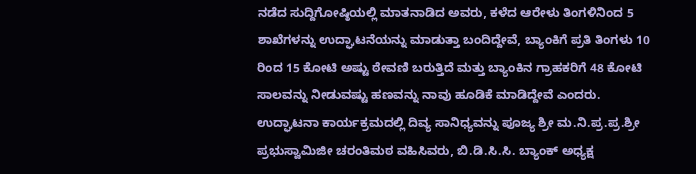ನಡೆದ ಸುದ್ದಿಗೋಷ್ಠಿಯಲ್ಲಿ ಮಾತನಾಡಿದ ಅವರು, ಕಳೆದ ಆರೇಳು ತಿಂಗಳಿನಿಂದ 5 ಶಾಖೆಗಳನ್ನು ಉದ್ಘಾಟನೆಯನ್ನು ಮಾಡುತ್ತಾ ಬಂದಿದ್ದೇವೆ, ಬ್ಯಾಂಕಿಗೆ ಪ್ರತಿ ತಿಂಗಳು 10 ರಿಂದ 15 ಕೋಟಿ ಅಷ್ಟು ಠೇವಣಿ ಬರುತ್ತಿದೆ ಮತ್ತು ಬ್ಯಾಂಕಿನ ಗ್ರಾಹಕರಿಗೆ 48 ಕೋಟಿ ಸಾಲವನ್ನು ನೀಡುವಷ್ಟು ಹಣವನ್ನು ನಾವು ಹೂಡಿಕೆ ಮಾಡಿದ್ದೇವೆ ಎಂದರು.
ಉದ್ಘಾಟನಾ ಕಾರ್ಯಕ್ರಮದಲ್ಲಿ ದಿವ್ಯ ಸಾನಿಧ್ಯವನ್ನು ಪೂಜ್ಯ ಶ್ರೀ ಮ.ನಿ.ಪ್ರ.ಪ್ರ.ಶ್ರೀ ಪ್ರಭುಸ್ವಾಮಿಜೀ ಚರಂತಿಮಠ ವಹಿಸಿವರು, ಬಿ.ಡಿ.ಸಿ.ಸಿ. ಬ್ಯಾಂಕ್ ಅಧ್ಯಕ್ಷ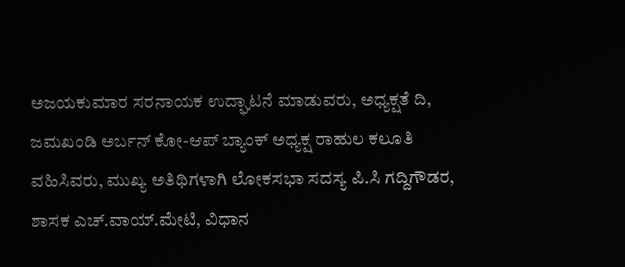ಅಜಯಕುಮಾರ ಸರನಾಯಕ ಉದ್ಘಾಟನೆ ಮಾಡುವರು, ಅಧ್ಯಕ್ಷತೆ ದಿ, ಜಮಖಂಡಿ ಅರ್ಬನ್ ಕೋ-ಆಪ್ ಬ್ಯಾಂಕ್ ಅಧ್ಯಕ್ಷ ರಾಹುಲ ಕಲೂತಿ ವಹಿಸಿವರು, ಮುಖ್ಯ ಅತಿಥಿಗಳಾಗಿ ಲೋಕಸಭಾ ಸದಸ್ಯ ಪಿ.ಸಿ ಗದ್ದಿಗೌಡರ, ಶಾಸಕ ಎಚ್.ವಾಯ್.ಮೇಟಿ, ವಿಧಾನ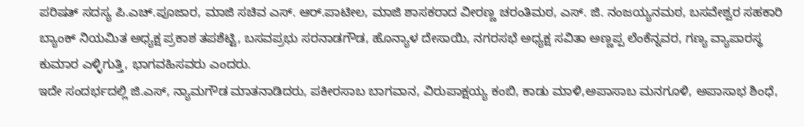ಪರಿಷತ್ ಸದಸ್ಯ ಪಿ.ಎಚ್.ಪೂಜಾರ, ಮಾಜಿ ಸಚಿವ ಎಸ್. ಆರ್.ಪಾಟೀಲ, ಮಾಜಿ ಶಾಸಕರಾದ ವೀರಣ್ಣ ಚರಂತಿಮಠ, ಎಸ್. ಜಿ. ನಂಜಯ್ಯನಮಠ, ಬಸವೇಶ್ವರ ಸಹಕಾರಿ ಬ್ಯಾಂಕ್ ನಿಯಮಿತ ಅಧ್ಯಕ್ಷ ಪ್ರಕಾಶ ತಪಶೆಟ್ಟಿ, ಬಸವಪ್ರಭು ಸರನಾಡಗೌಡ, ಹೊನ್ಯಾಳ ದೇಸಾಯಿ, ನಗರಸಭೆ ಅಧ್ಯಕ್ಷ ಸವಿತಾ ಅಣ್ಣಪ್ಪ ಲೆಂಕೆನ್ನವರ, ಗಣ್ಯ ವ್ಯಾಪಾರಸ್ಥ ಕುಮಾರ ಎಳ್ಳಿಗುತ್ತಿ, ಭಾಗವಹಿಸವರು ಎಂದರು.
ಇದೇ ಸಂದರ್ಭದಲ್ಲಿ ಜಿ.ಎಸ್, ನ್ಯಾಮಗೌಡ ಮಾತನಾಡಿದರು, ಪಕೀರಸಾಬ ಬಾಗವಾನ, ವಿರುಪಾಕ್ಷಯ್ಯ ಕಂಬಿ, ಕಾಡು ಮಾಳಿ,ಅಪಾಸಾಬ ಮನಗೂಳಿ, ಅಪಾಸಾಭ ಶಿಂಧೆ,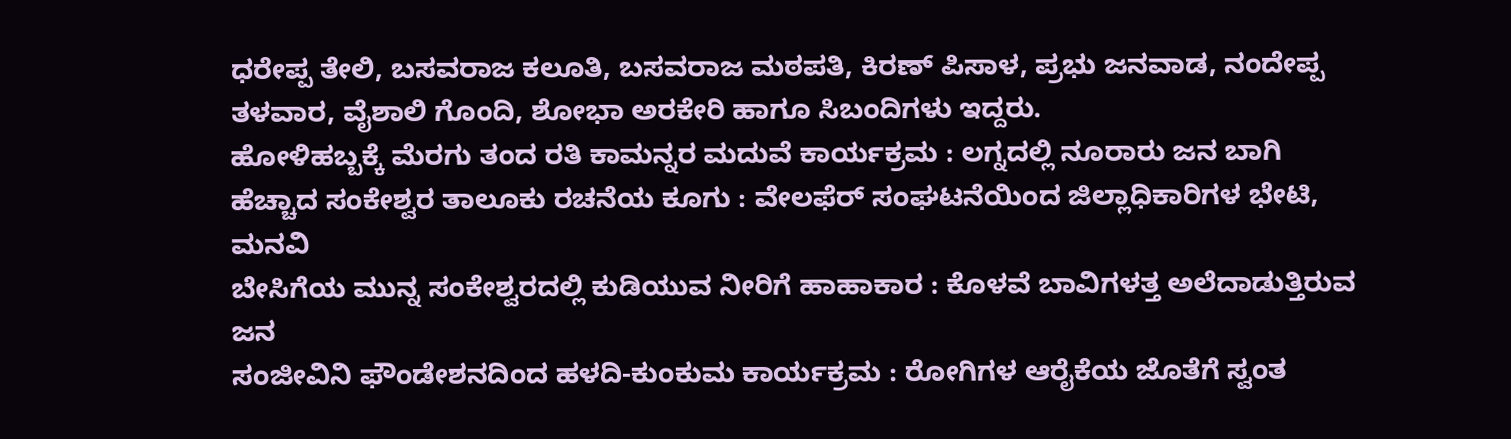ಧರೇಪ್ಪ ತೇಲಿ, ಬಸವರಾಜ ಕಲೂತಿ, ಬಸವರಾಜ ಮಠಪತಿ, ಕಿರಣ್ ಪಿಸಾಳ, ಪ್ರಭು ಜನವಾಡ, ನಂದೇಪ್ಪ ತಳವಾರ, ವೈಶಾಲಿ ಗೊಂದಿ, ಶೋಭಾ ಅರಕೇರಿ ಹಾಗೂ ಸಿಬಂದಿಗಳು ಇದ್ದರು.
ಹೋಳಿಹಬ್ಬಕ್ಕೆ ಮೆರಗು ತಂದ ರತಿ ಕಾಮನ್ನರ ಮದುವೆ ಕಾರ್ಯಕ್ರಮ : ಲಗ್ನದಲ್ಲಿ ನೂರಾರು ಜನ ಬಾಗಿ
ಹೆಚ್ಚಾದ ಸಂಕೇಶ್ವರ ತಾಲೂಕು ರಚನೆಯ ಕೂಗು : ವೇಲಫೆರ್ ಸಂಘಟನೆಯಿಂದ ಜಿಲ್ಲಾಧಿಕಾರಿಗಳ ಭೇಟಿ, ಮನವಿ
ಬೇಸಿಗೆಯ ಮುನ್ನ ಸಂಕೇಶ್ವರದಲ್ಲಿ ಕುಡಿಯುವ ನೀರಿಗೆ ಹಾಹಾಕಾರ : ಕೊಳವೆ ಬಾವಿಗಳತ್ತ ಅಲೆದಾಡುತ್ತಿರುವ ಜನ
ಸಂಜೀವಿನಿ ಫೌಂಡೇಶನದಿಂದ ಹಳದಿ-ಕುಂಕುಮ ಕಾರ್ಯಕ್ರಮ : ರೋಗಿಗಳ ಆರೈಕೆಯ ಜೊತೆಗೆ ಸ್ವಂತ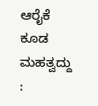ಆರೈಕೆ ಕೂಡ ಮಹತ್ವದ್ದು :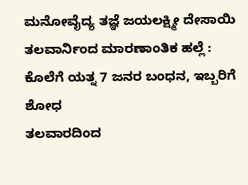ಮನೋವೈದ್ಯ ತಜ್ಞೆ ಜಯಲಕ್ಷ್ಮೀ ದೇಸಾಯಿ
ತಲವಾರ್ನಿಂದ ಮಾರಣಾಂತಿಕ ಹಲ್ಲೆ : ಕೊಲೆಗೆ ಯತ್ನ 7 ಜನರ ಬಂಧನ, ಇಬ್ಬರಿಗೆ ಶೋಧ
ತಲವಾರದಿಂದ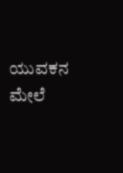ಯುವಕನ ಮೇಲೆ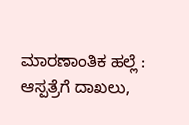ಮಾರಣಾಂತಿಕ ಹಲ್ಲೆ : ಆಸ್ಪತ್ರೆಗೆ ದಾಖಲು,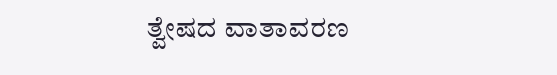ತ್ವೇಷದ ವಾತಾವರಣ